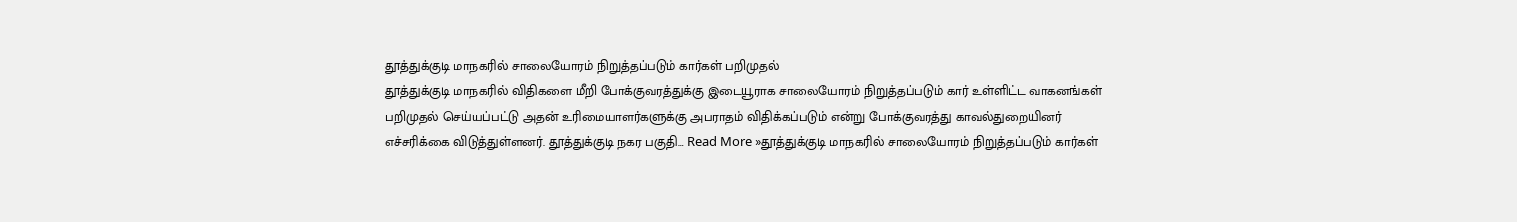தூத்துக்குடி மாநகரில் சாலையோரம் நிறுத்தப்படும் கார்கள் பறிமுதல்
தூத்துக்குடி மாநகரில் விதிகளை மீறி போக்குவரத்துக்கு இடையூராக சாலையோரம் நிறுத்தப்படும் கார் உள்ளிட்ட வாகனங்கள் பறிமுதல் செய்யப்பட்டு அதன் உரிமையாளர்களுக்கு அபராதம் விதிக்கப்படும் என்று போக்குவரத்து காவல்துறையினர் எச்சரிக்கை விடுத்துள்ளனர். தூத்துக்குடி நகர பகுதி… Read More »தூத்துக்குடி மாநகரில் சாலையோரம் நிறுத்தப்படும் கார்கள்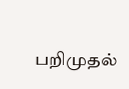பறிமுதல்